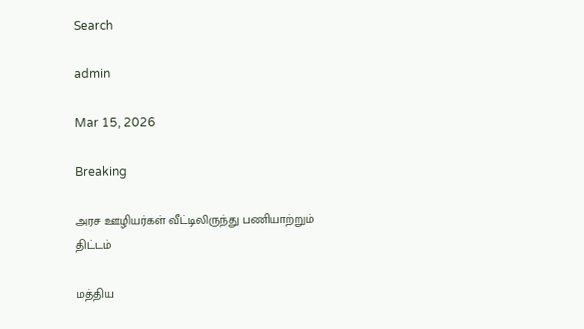Search

admin

Mar 15, 2026

Breaking

அரச ஊழியர்கள் வீட்டிலிருந்து பணியாற்றும் திட்டம்

மத்திய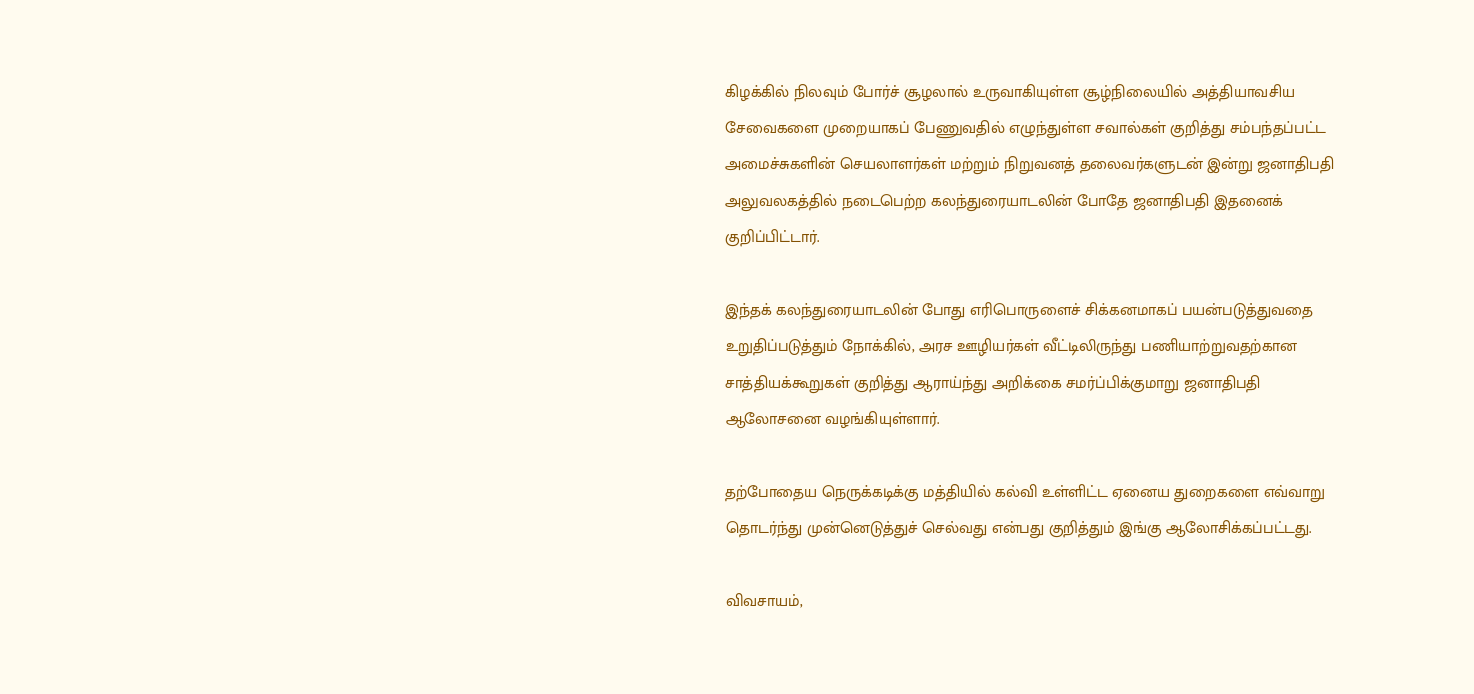கிழக்கில் நிலவும் போர்ச் சூழலால் உருவாகியுள்ள சூழ்நிலையில் அத்தியாவசிய சேவைகளை முறையாகப் பேணுவதில் எழுந்துள்ள சவால்கள் குறித்து சம்பந்தப்பட்ட அமைச்சுகளின் செயலாளர்கள் மற்றும் நிறுவனத் தலைவர்களுடன் இன்று ஜனாதிபதி அலுவலகத்தில் நடைபெற்ற கலந்துரையாடலின் போதே ஜனாதிபதி இதனைக் குறிப்பிட்டார்.

இந்தக் கலந்துரையாடலின் போது எரிபொருளைச் சிக்கனமாகப் பயன்படுத்துவதை உறுதிப்படுத்தும் நோக்கில், அரச ஊழியர்கள் வீட்டிலிருந்து பணியாற்றுவதற்கான சாத்தியக்கூறுகள் குறித்து ஆராய்ந்து அறிக்கை சமர்ப்பிக்குமாறு ஜனாதிபதி ஆலோசனை வழங்கியுள்ளார்.

தற்போதைய நெருக்கடிக்கு மத்தியில் கல்வி உள்ளிட்ட ஏனைய துறைகளை எவ்வாறு தொடர்ந்து முன்னெடுத்துச் செல்வது என்பது குறித்தும் இங்கு ஆலோசிக்கப்பட்டது.

விவசாயம்,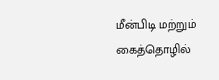மீன்பிடி மற்றும் கைத்தொழில்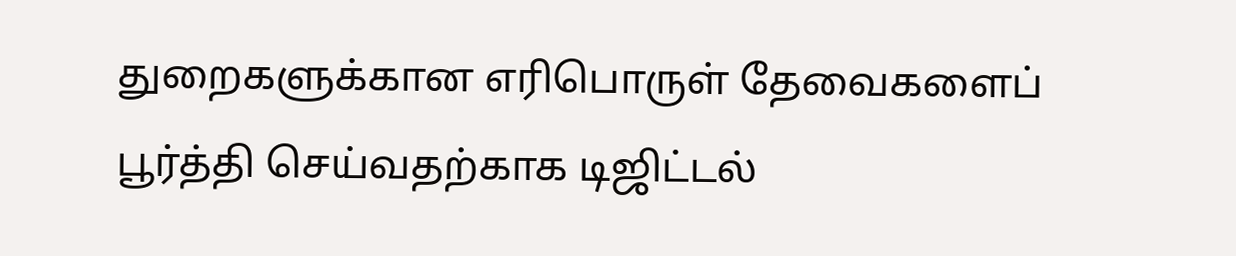துறைகளுக்கான எரிபொருள் தேவைகளைப் பூர்த்தி செய்வதற்காக டிஜிட்டல்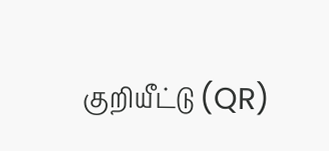குறியீட்டு (QR)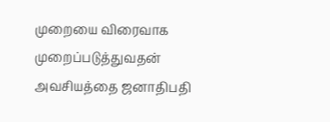முறையை விரைவாக முறைப்படுத்துவதன் அவசியத்தை ஜனாதிபதி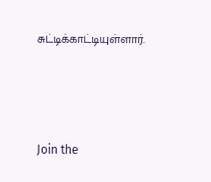சுட்டிக்காட்டியுள்ளார்.



Join the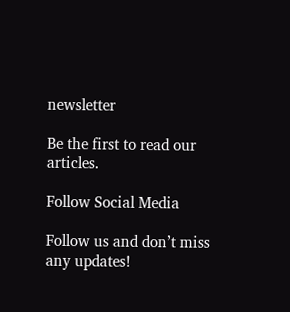newsletter

Be the first to read our articles.

Follow Social Media

Follow us and don’t miss any updates!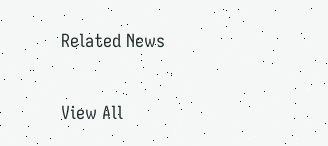Related News

View All